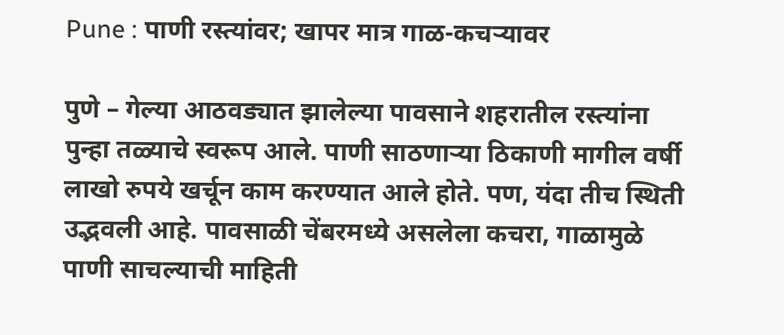Pune : पाणी रस्त्यांवर; खापर मात्र गाळ-कचऱ्यावर

पुणे – गेल्या आठवड्यात झालेल्या पावसाने शहरातील रस्त्यांना पुन्हा तळ्याचे स्वरूप आले. पाणी साठणाऱ्या ठिकाणी मागील वर्षी लाखो रुपये खर्चून काम करण्यात आले होते. पण, यंदा तीच स्थिती उद्भवली आहे. पावसाळी चेंबरमध्ये असलेला कचरा, गाळामुळे पाणी साचल्याची माहिती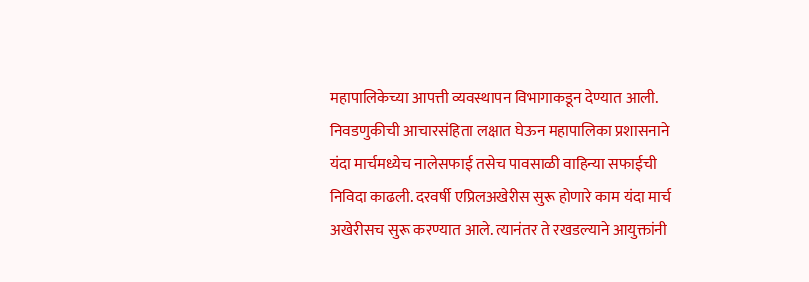महापालिकेच्या आपत्ती व्यवस्थापन विभागाकडून देण्यात आली.
निवडणुकीची आचारसंहिता लक्षात घेऊन महापालिका प्रशासनाने यंदा मार्चमध्येच नालेसफाई तसेच पावसाळी वाहिन्या सफाईची निविदा काढली. दरवर्षी एप्रिलअखेरीस सुरू होणारे काम यंदा मार्च अखेरीसच सुरू करण्यात आले. त्यानंतर ते रखडल्याने आयुक्तांनी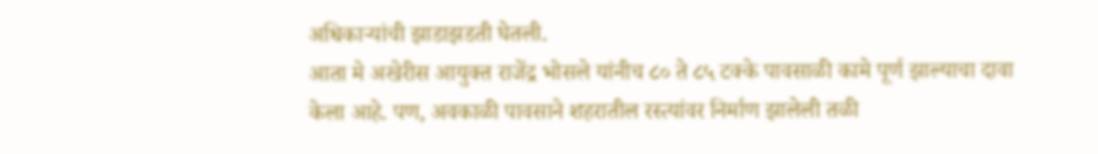अधिकाऱ्यांची झाडाझडती घेतली.
आता मे अखेरीस आयुक्त राजेंद्र भोसले यांनीच ८० ते ८५ टक्के पावसाळी कामे पूर्ण झाल्याचा दावा केला आहे. पण, अवकाळी पावसाने शहरातील रस्त्यांवर निर्माण झालेली तळी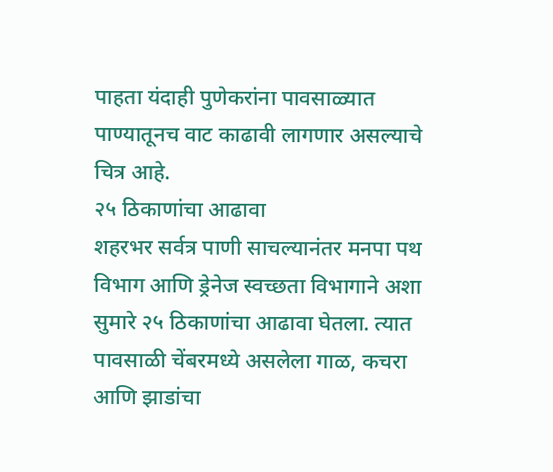पाहता यंदाही पुणेकरांना पावसाळ्यात पाण्यातूनच वाट काढावी लागणार असल्याचे चित्र आहे.
२५ ठिकाणांचा आढावा
शहरभर सर्वत्र पाणी साचल्यानंतर मनपा पथ विभाग आणि ड्रेनेज स्वच्छता विभागाने अशा सुमारे २५ ठिकाणांचा आढावा घेतला. त्यात पावसाळी चेंबरमध्ये असलेला गाळ, कचरा आणि झाडांचा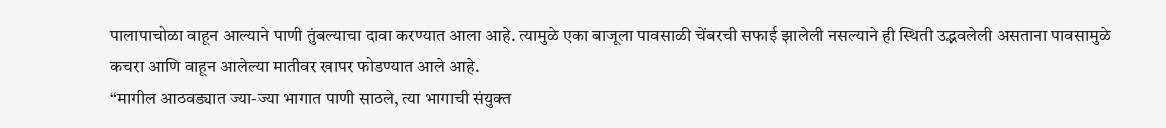पालापाचोळा वाहून आल्याने पाणी तुंबल्याचा दावा करण्यात आला आहे. त्यामुळे एका बाजूला पावसाळी चेंबरची सफाई झालेली नसल्याने ही स्थिती उद्भवलेली असताना पावसामुळे कचरा आणि वाहून आलेल्या मातीवर खापर फोडण्यात आले आहे.
“मागील आठवड्यात ज्या-ज्या भागात पाणी साठले, त्या भागाची संयुक्त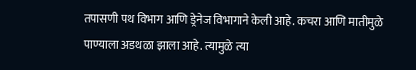तपासणी पथ विभाग आणि ड्रेनेज विभागाने केली आहे. कचरा आणि मातीमुळे पाण्याला अडथळा झाला आहे. त्यामुळे त्या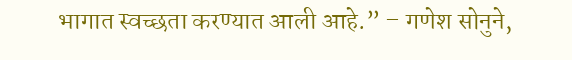भागात स्वच्छता करण्यात आली आहे.” – गणेश सोनुने,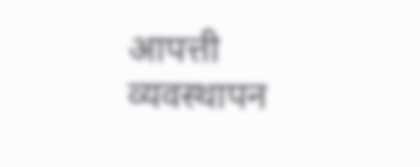आपत्ती व्यवस्थापन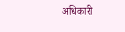अधिकारी